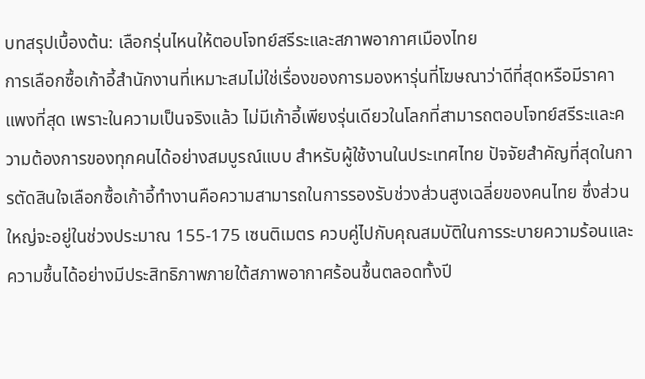บทสรุปเบื้องต้น: เลือกรุ่นไหนให้ตอบโจทย์สรีระและสภาพอากาศเมืองไทย
การเลือกซื้อเก้าอี้สำนักงานที่เหมาะสมไม่ใช่เรื่องของการมองหารุ่นที่โฆษณาว่าดีที่สุดหรือมีราคาแพงที่สุด เพราะในความเป็นจริงแล้ว ไม่มีเก้าอี้เพียงรุ่นเดียวในโลกที่สามารถตอบโจทย์สรีระและความต้องการของทุกคนได้อย่างสมบูรณ์แบบ สำหรับผู้ใช้งานในประเทศไทย ปัจจัยสำคัญที่สุดในการตัดสินใจเลือกซื้อเก้าอี้ทำงานคือความสามารถในการรองรับช่วงส่วนสูงเฉลี่ยของคนไทย ซึ่งส่วนใหญ่จะอยู่ในช่วงประมาณ 155-175 เซนติเมตร ควบคู่ไปกับคุณสมบัติในการระบายความร้อนและ ความชื้นได้อย่างมีประสิทธิภาพภายใต้สภาพอากาศร้อนชื้นตลอดทั้งปี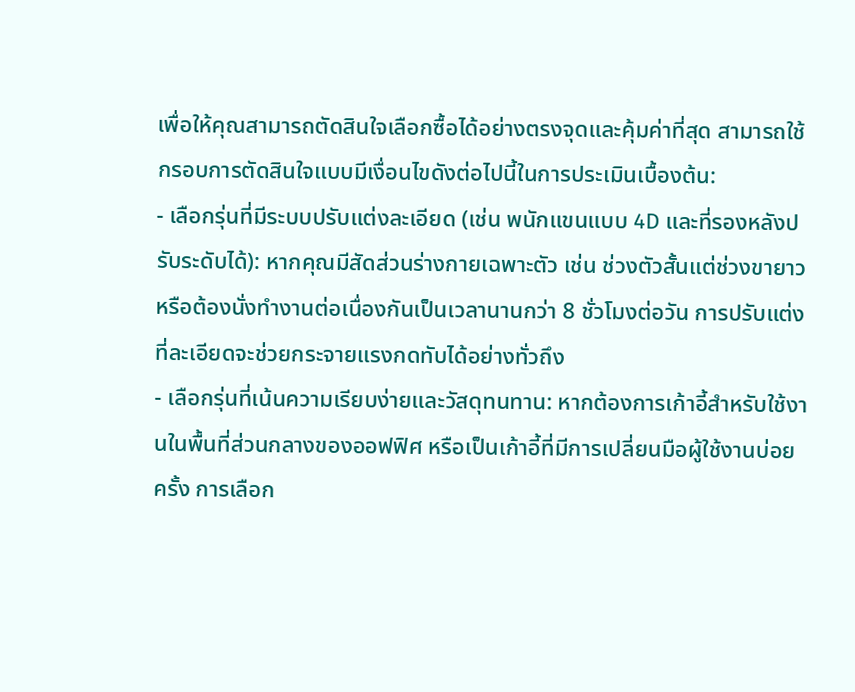เพื่อให้คุณสามารถตัดสินใจเลือกซื้อได้อย่างตรงจุดและคุ้มค่าที่สุด สามารถใช้กรอบการตัดสินใจแบบมีเงื่อนไขดังต่อไปนี้ในการประเมินเบื้องต้น:
- เลือกรุ่นที่มีระบบปรับแต่งละเอียด (เช่น พนักแขนแบบ 4D และที่รองหลังปรับระดับได้): หากคุณมีสัดส่วนร่างกายเฉพาะตัว เช่น ช่วงตัวสั้นแต่ช่วงขายาว หรือต้องนั่งทำงานต่อเนื่องกันเป็นเวลานานกว่า 8 ชั่วโมงต่อวัน การปรับแต่งที่ละเอียดจะช่วยกระจายแรงกดทับได้อย่างทั่วถึง
- เลือกรุ่นที่เน้นความเรียบง่ายและวัสดุทนทาน: หากต้องการเก้าอี้สำหรับใช้งานในพื้นที่ส่วนกลางของออฟฟิศ หรือเป็นเก้าอี้ที่มีการเปลี่ยนมือผู้ใช้งานบ่อยครั้ง การเลือก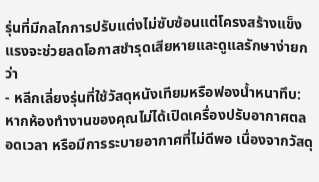รุ่นที่มีกลไกการปรับแต่งไม่ซับซ้อนแต่โครงสร้างแข็งแรงจะช่วยลดโอกาสชำรุดเสียหายและดูแลรักษาง่ายกว่า
- หลีกเลี่ยงรุ่นที่ใช้วัสดุหนังเทียมหรือฟองน้ำหนาทึบ: หากห้องทำงานของคุณไม่ได้เปิดเครื่องปรับอากาศตลอดเวลา หรือมีการระบายอากาศที่ไม่ดีพอ เนื่องจากวัสดุ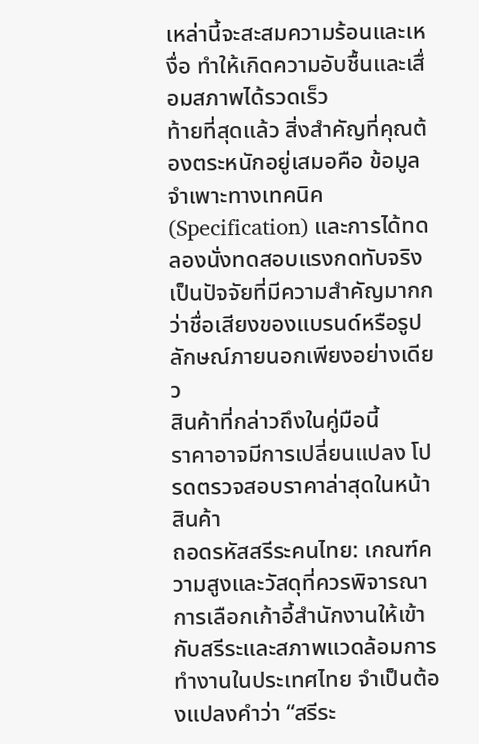เหล่านี้จะสะสมความร้อนและเหงื่อ ทำให้เกิดความอับชื้นและเสื่อมสภาพได้รวดเร็ว
ท้ายที่สุดแล้ว สิ่งสำคัญที่คุณต้องตระหนักอยู่เสมอคือ ข้อมูลจำเพาะทางเทคนิค (Specification) และการได้ทดลองนั่งทดสอบแรงกดทับจริง เป็นปัจจัยที่มีความสำคัญมากกว่าชื่อเสียงของแบรนด์หรือรูปลักษณ์ภายนอกเพียงอย่างเดียว
สินค้าที่กล่าวถึงในคู่มือนี้
ราคาอาจมีการเปลี่ยนแปลง โปรดตรวจสอบราคาล่าสุดในหน้าสินค้า
ถอดรหัสสรีระคนไทย: เกณฑ์ความสูงและวัสดุที่ควรพิจารณา
การเลือกเก้าอี้สำนักงานให้เข้ากับสรีระและสภาพแวดล้อมการทำงานในประเทศไทย จำเป็นต้องแปลงคำว่า “สรีระ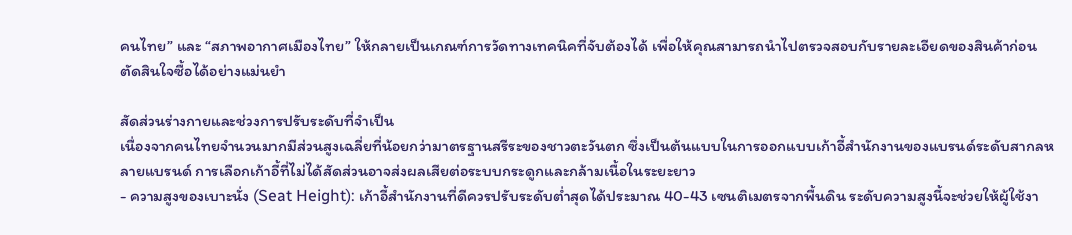คนไทย” และ “สภาพอากาศเมืองไทย” ให้กลายเป็นเกณฑ์การวัดทางเทคนิคที่จับต้องได้ เพื่อให้คุณสามารถนำไปตรวจสอบกับรายละเอียดของสินค้าก่อนตัดสินใจซื้อได้อย่างแม่นยำ

สัดส่วนร่างกายและช่วงการปรับระดับที่จำเป็น
เนื่องจากคนไทยจำนวนมากมีส่วนสูงเฉลี่ยที่น้อยกว่ามาตรฐานสรีระของชาวตะวันตก ซึ่งเป็นต้นแบบในการออกแบบเก้าอี้สำนักงานของแบรนด์ระดับสากลหลายแบรนด์ การเลือกเก้าอี้ที่ไม่ได้สัดส่วนอาจส่งผลเสียต่อระบบกระดูกและกล้ามเนื้อในระยะยาว
- ความสูงของเบาะนั่ง (Seat Height): เก้าอี้สำนักงานที่ดีควรปรับระดับต่ำสุดได้ประมาณ 40-43 เซนติเมตรจากพื้นดิน ระดับความสูงนี้จะช่วยให้ผู้ใช้งา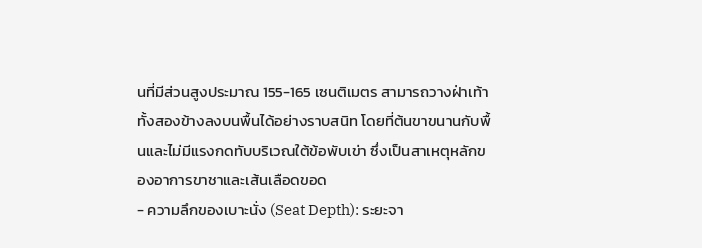นที่มีส่วนสูงประมาณ 155-165 เซนติเมตร สามารถวางฝ่าเท้าทั้งสองข้างลงบนพื้นได้อย่างราบสนิท โดยที่ต้นขาขนานกับพื้นและไม่มีแรงกดทับบริเวณใต้ข้อพับเข่า ซึ่งเป็นสาเหตุหลักของอาการขาชาและเส้นเลือดขอด
- ความลึกของเบาะนั่ง (Seat Depth): ระยะจา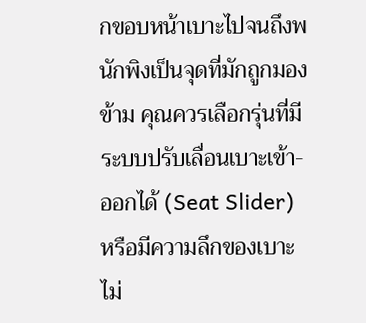กขอบหน้าเบาะไปจนถึงพนักพิงเป็นจุดที่มักถูกมองข้าม คุณควรเลือกรุ่นที่มีระบบปรับเลื่อนเบาะเข้า-ออกได้ (Seat Slider) หรือมีความลึกของเบาะไม่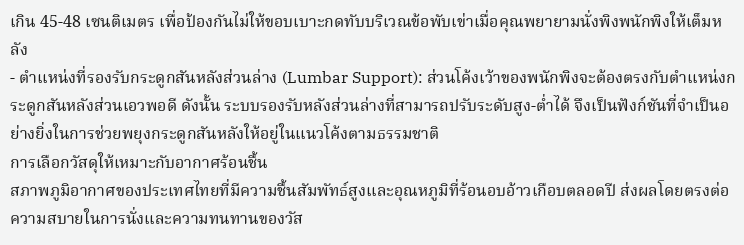เกิน 45-48 เซนติเมตร เพื่อป้องกันไม่ให้ขอบเบาะกดทับบริเวณข้อพับเข่าเมื่อคุณพยายามนั่งพิงพนักพิงให้เต็มหลัง
- ตำแหน่งที่รองรับกระดูกสันหลังส่วนล่าง (Lumbar Support): ส่วนโค้งเว้าของพนักพิงจะต้องตรงกับตำแหน่งกระดูกสันหลังส่วนเอวพอดี ดังนั้น ระบบรองรับหลังส่วนล่างที่สามารถปรับระดับสูง-ต่ำได้ จึงเป็นฟังก์ชันที่จำเป็นอย่างยิ่งในการช่วยพยุงกระดูกสันหลังให้อยู่ในแนวโค้งตามธรรมชาติ
การเลือกวัสดุให้เหมาะกับอากาศร้อนชื้น
สภาพภูมิอากาศของประเทศไทยที่มีความชื้นสัมพัทธ์สูงและอุณหภูมิที่ร้อนอบอ้าวเกือบตลอดปี ส่งผลโดยตรงต่อความสบายในการนั่งและความทนทานของวัส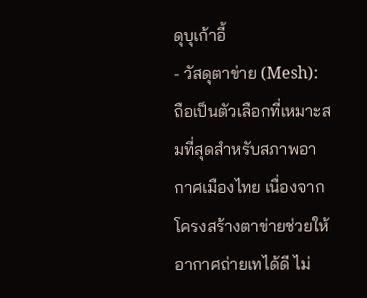ดุบุเก้าอี้
- วัสดุตาข่าย (Mesh): ถือเป็นตัวเลือกที่เหมาะสมที่สุดสำหรับสภาพอากาศเมืองไทย เนื่องจากโครงสร้างตาข่ายช่วยให้อากาศถ่ายเทได้ดี ไม่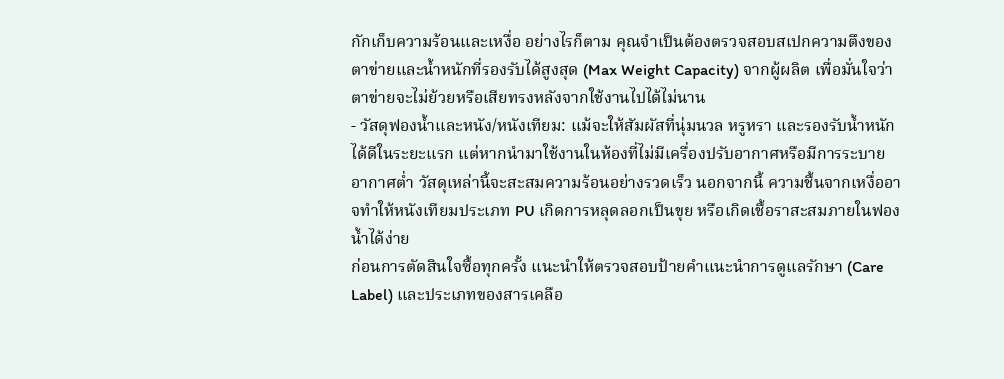กักเก็บความร้อนและเหงื่อ อย่างไรก็ตาม คุณจำเป็นต้องตรวจสอบสเปกความตึงของตาข่ายและน้ำหนักที่รองรับได้สูงสุด (Max Weight Capacity) จากผู้ผลิต เพื่อมั่นใจว่าตาข่ายจะไม่ย้วยหรือเสียทรงหลังจากใช้งานไปได้ไม่นาน
- วัสดุฟองน้ำและหนัง/หนังเทียม: แม้จะให้สัมผัสที่นุ่มนวล หรูหรา และรองรับน้ำหนักได้ดีในระยะแรก แต่หากนำมาใช้งานในห้องที่ไม่มีเครื่องปรับอากาศหรือมีการระบายอากาศต่ำ วัสดุเหล่านี้จะสะสมความร้อนอย่างรวดเร็ว นอกจากนี้ ความชื้นจากเหงื่ออาจทำให้หนังเทียมประเภท PU เกิดการหลุดลอกเป็นขุย หรือเกิดเชื้อราสะสมภายในฟองน้ำได้ง่าย
ก่อนการตัดสินใจซื้อทุกครั้ง แนะนำให้ตรวจสอบป้ายคำแนะนำการดูแลรักษา (Care Label) และประเภทของสารเคลือ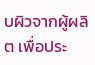บผิวจากผู้ผลิต เพื่อประ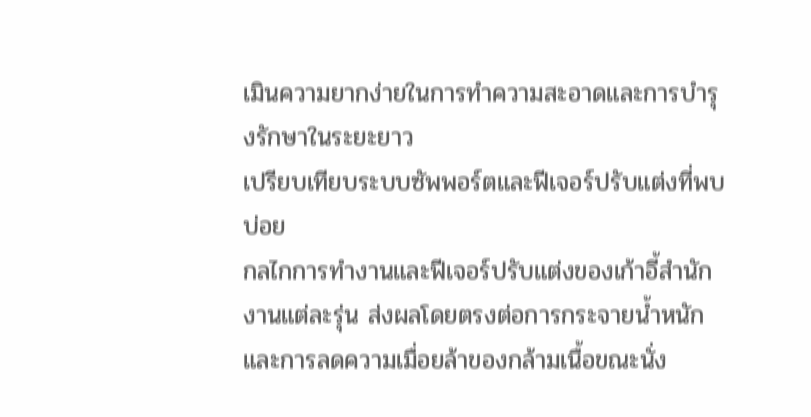เมินความยากง่ายในการทำความสะอาดและการบำรุงรักษาในระยะยาว
เปรียบเทียบระบบซัพพอร์ตและฟีเจอร์ปรับแต่งที่พบบ่อย
กลไกการทำงานและฟีเจอร์ปรับแต่งของเก้าอี้สำนักงานแต่ละรุ่น ส่งผลโดยตรงต่อการกระจายน้ำหนักและการลดความเมื่อยล้าของกล้ามเนื้อขณะนั่ง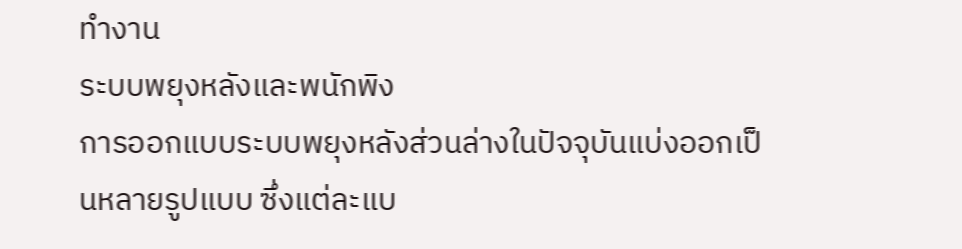ทำงาน
ระบบพยุงหลังและพนักพิง
การออกแบบระบบพยุงหลังส่วนล่างในปัจจุบันแบ่งออกเป็นหลายรูปแบบ ซึ่งแต่ละแบ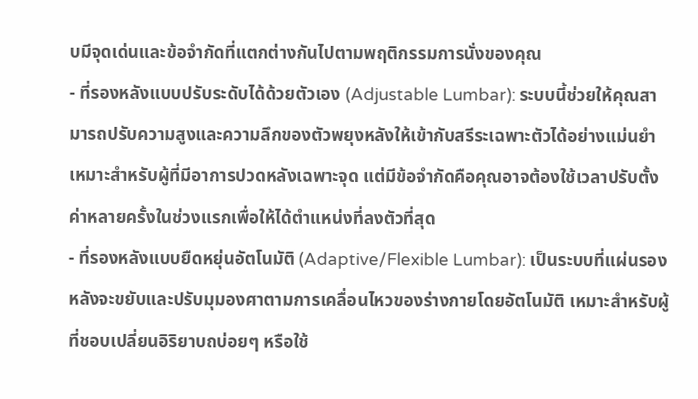บมีจุดเด่นและข้อจำกัดที่แตกต่างกันไปตามพฤติกรรมการนั่งของคุณ
- ที่รองหลังแบบปรับระดับได้ด้วยตัวเอง (Adjustable Lumbar): ระบบนี้ช่วยให้คุณสามารถปรับความสูงและความลึกของตัวพยุงหลังให้เข้ากับสรีระเฉพาะตัวได้อย่างแม่นยำ เหมาะสำหรับผู้ที่มีอาการปวดหลังเฉพาะจุด แต่มีข้อจำกัดคือคุณอาจต้องใช้เวลาปรับตั้งค่าหลายครั้งในช่วงแรกเพื่อให้ได้ตำแหน่งที่ลงตัวที่สุด
- ที่รองหลังแบบยืดหยุ่นอัตโนมัติ (Adaptive/Flexible Lumbar): เป็นระบบที่แผ่นรองหลังจะขยับและปรับมุมองศาตามการเคลื่อนไหวของร่างกายโดยอัตโนมัติ เหมาะสำหรับผู้ที่ชอบเปลี่ยนอิริยาบถบ่อยๆ หรือใช้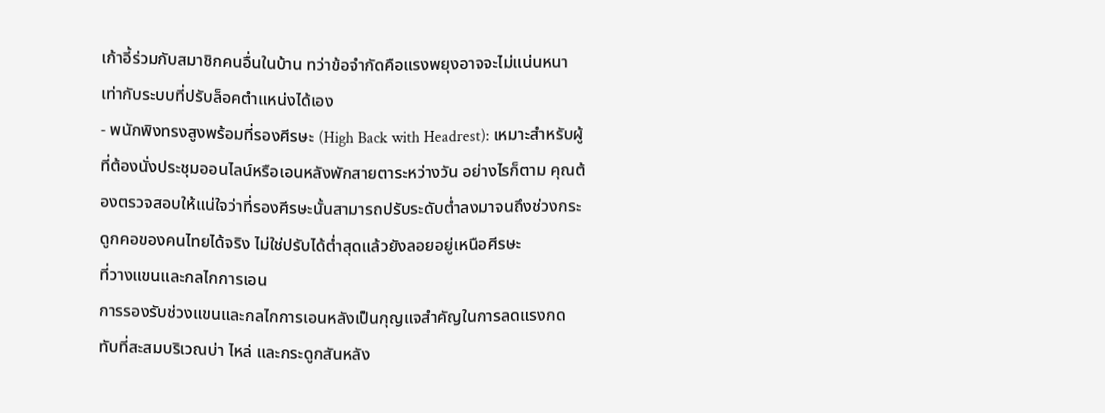เก้าอี้ร่วมกับสมาชิกคนอื่นในบ้าน ทว่าข้อจำกัดคือแรงพยุงอาจจะไม่แน่นหนาเท่ากับระบบที่ปรับล็อคตำแหน่งได้เอง
- พนักพิงทรงสูงพร้อมที่รองศีรษะ (High Back with Headrest): เหมาะสำหรับผู้ที่ต้องนั่งประชุมออนไลน์หรือเอนหลังพักสายตาระหว่างวัน อย่างไรก็ตาม คุณต้องตรวจสอบให้แน่ใจว่าที่รองศีรษะนั้นสามารถปรับระดับต่ำลงมาจนถึงช่วงกระดูกคอของคนไทยได้จริง ไม่ใช่ปรับได้ต่ำสุดแล้วยังลอยอยู่เหนือศีรษะ
ที่วางแขนและกลไกการเอน
การรองรับช่วงแขนและกลไกการเอนหลังเป็นกุญแจสำคัญในการลดแรงกดทับที่สะสมบริเวณบ่า ไหล่ และกระดูกสันหลัง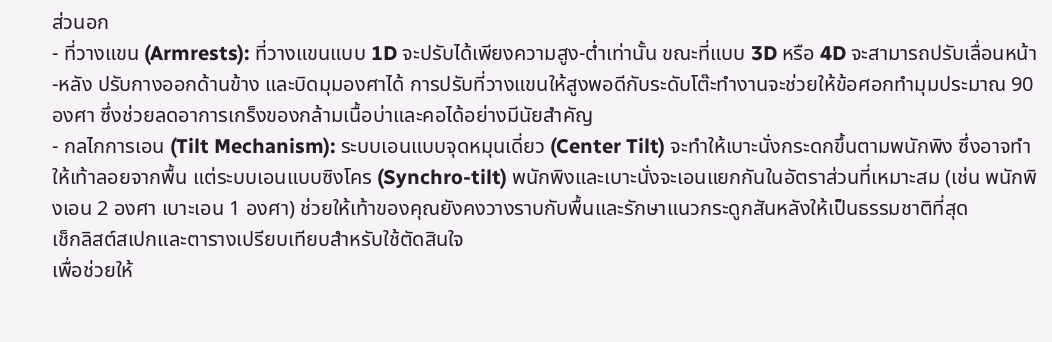ส่วนอก
- ที่วางแขน (Armrests): ที่วางแขนแบบ 1D จะปรับได้เพียงความสูง-ต่ำเท่านั้น ขณะที่แบบ 3D หรือ 4D จะสามารถปรับเลื่อนหน้า-หลัง ปรับกางออกด้านข้าง และบิดมุมองศาได้ การปรับที่วางแขนให้สูงพอดีกับระดับโต๊ะทำงานจะช่วยให้ข้อศอกทำมุมประมาณ 90 องศา ซึ่งช่วยลดอาการเกร็งของกล้ามเนื้อบ่าและคอได้อย่างมีนัยสำคัญ
- กลไกการเอน (Tilt Mechanism): ระบบเอนแบบจุดหมุนเดี่ยว (Center Tilt) จะทำให้เบาะนั่งกระดกขึ้นตามพนักพิง ซึ่งอาจทำให้เท้าลอยจากพื้น แต่ระบบเอนแบบซิงโคร (Synchro-tilt) พนักพิงและเบาะนั่งจะเอนแยกกันในอัตราส่วนที่เหมาะสม (เช่น พนักพิงเอน 2 องศา เบาะเอน 1 องศา) ช่วยให้เท้าของคุณยังคงวางราบกับพื้นและรักษาแนวกระดูกสันหลังให้เป็นธรรมชาติที่สุด
เช็กลิสต์สเปกและตารางเปรียบเทียบสำหรับใช้ตัดสินใจ
เพื่อช่วยให้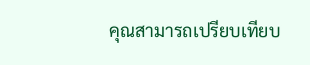คุณสามารถเปรียบเทียบ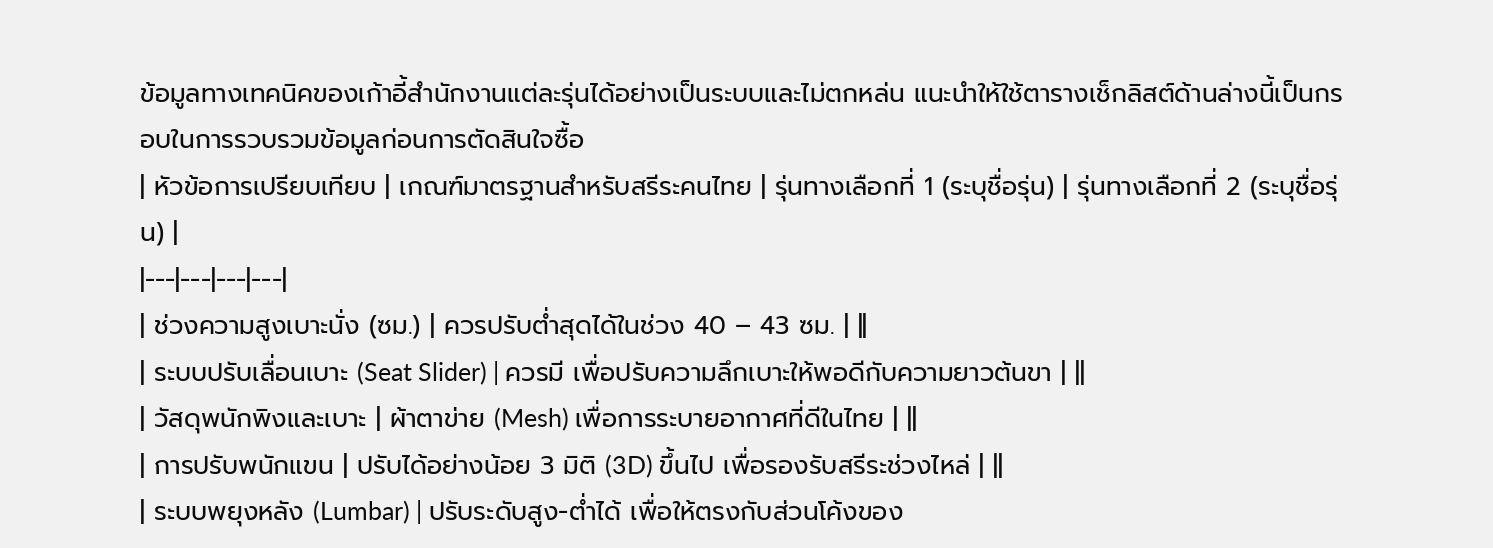ข้อมูลทางเทคนิคของเก้าอี้สำนักงานแต่ละรุ่นได้อย่างเป็นระบบและไม่ตกหล่น แนะนำให้ใช้ตารางเช็กลิสต์ด้านล่างนี้เป็นกรอบในการรวบรวมข้อมูลก่อนการตัดสินใจซื้อ
| หัวข้อการเปรียบเทียบ | เกณฑ์มาตรฐานสำหรับสรีระคนไทย | รุ่นทางเลือกที่ 1 (ระบุชื่อรุ่น) | รุ่นทางเลือกที่ 2 (ระบุชื่อรุ่น) |
|---|---|---|---|
| ช่วงความสูงเบาะนั่ง (ซม.) | ควรปรับต่ำสุดได้ในช่วง 40 – 43 ซม. | ||
| ระบบปรับเลื่อนเบาะ (Seat Slider) | ควรมี เพื่อปรับความลึกเบาะให้พอดีกับความยาวต้นขา | ||
| วัสดุพนักพิงและเบาะ | ผ้าตาข่าย (Mesh) เพื่อการระบายอากาศที่ดีในไทย | ||
| การปรับพนักแขน | ปรับได้อย่างน้อย 3 มิติ (3D) ขึ้นไป เพื่อรองรับสรีระช่วงไหล่ | ||
| ระบบพยุงหลัง (Lumbar) | ปรับระดับสูง-ต่ำได้ เพื่อให้ตรงกับส่วนโค้งของ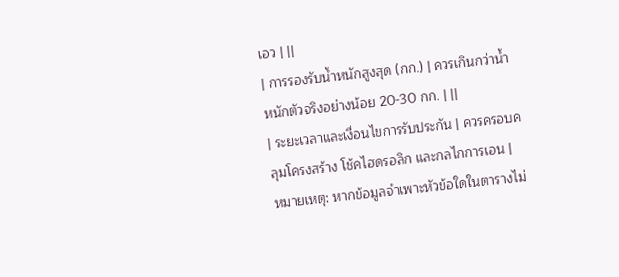เอว | ||
| การรองรับน้ำหนักสูงสุด (กก.) | ควรเกินกว่าน้ำหนักตัวจริงอย่างน้อย 20-30 กก. | ||
| ระยะเวลาและเงื่อนไขการรับประกัน | ควรครอบคลุมโครงสร้าง โช้คไฮดรอลิก และกลไกการเอน |
หมายเหตุ: หากข้อมูลจำเพาะหัวข้อใดในตารางไม่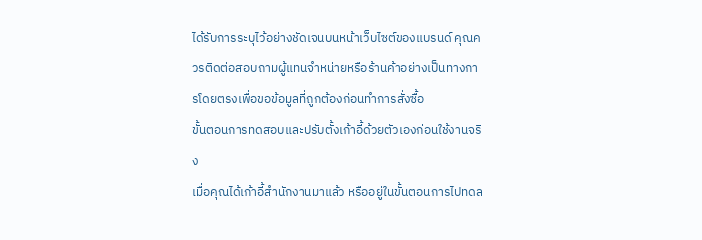ได้รับการระบุไว้อย่างชัดเจนบนหน้าเว็บไซต์ของแบรนด์ คุณควรติดต่อสอบถามผู้แทนจำหน่ายหรือร้านค้าอย่างเป็นทางการโดยตรงเพื่อขอข้อมูลที่ถูกต้องก่อนทำการสั่งซื้อ
ขั้นตอนการทดสอบและปรับตั้งเก้าอี้ด้วยตัวเองก่อนใช้งานจริง
เมื่อคุณได้เก้าอี้สำนักงานมาแล้ว หรืออยู่ในขั้นตอนการไปทดล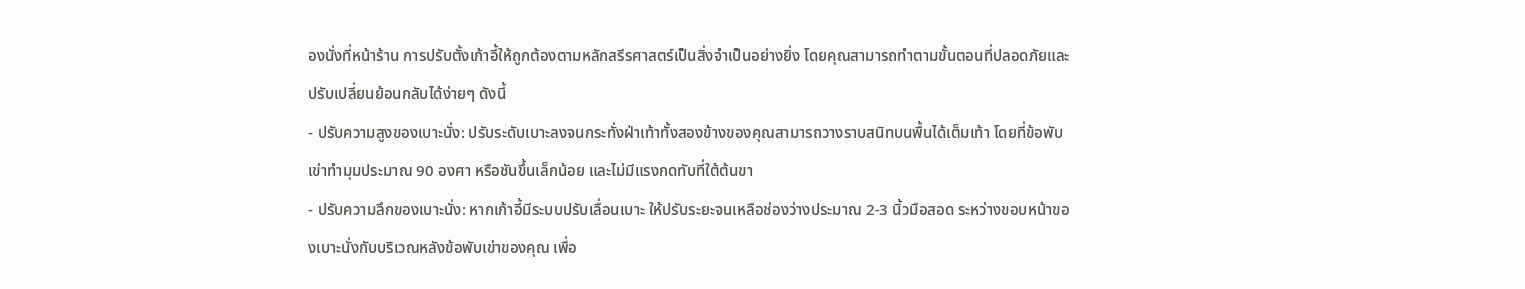องนั่งที่หน้าร้าน การปรับตั้งเก้าอี้ให้ถูกต้องตามหลักสรีรศาสตร์เป็นสิ่งจำเป็นอย่างยิ่ง โดยคุณสามารถทำตามขั้นตอนที่ปลอดภัยและปรับเปลี่ยนย้อนกลับได้ง่ายๆ ดังนี้
- ปรับความสูงของเบาะนั่ง: ปรับระดับเบาะลงจนกระทั่งฝ่าเท้าทั้งสองข้างของคุณสามารถวางราบสนิทบนพื้นได้เต็มเท้า โดยที่ข้อพับเข่าทำมุมประมาณ 90 องศา หรือชันขึ้นเล็กน้อย และไม่มีแรงกดทับที่ใต้ต้นขา
- ปรับความลึกของเบาะนั่ง: หากเก้าอี้มีระบบปรับเลื่อนเบาะ ให้ปรับระยะจนเหลือช่องว่างประมาณ 2-3 นิ้วมือสอด ระหว่างขอบหน้าของเบาะนั่งกับบริเวณหลังข้อพับเข่าของคุณ เพื่อ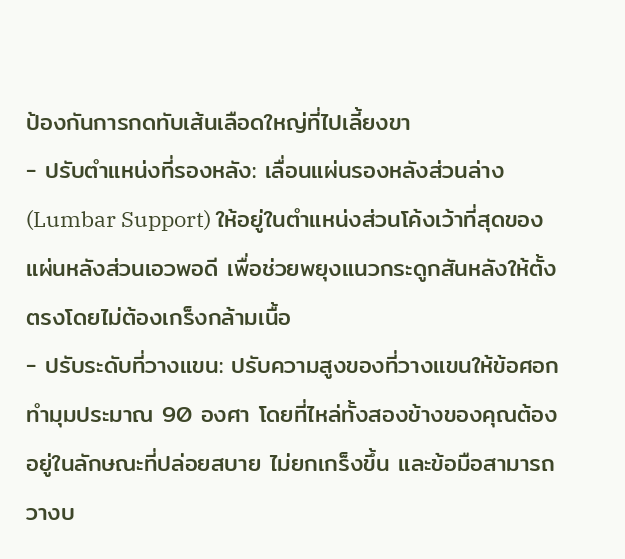ป้องกันการกดทับเส้นเลือดใหญ่ที่ไปเลี้ยงขา
- ปรับตำแหน่งที่รองหลัง: เลื่อนแผ่นรองหลังส่วนล่าง (Lumbar Support) ให้อยู่ในตำแหน่งส่วนโค้งเว้าที่สุดของแผ่นหลังส่วนเอวพอดี เพื่อช่วยพยุงแนวกระดูกสันหลังให้ตั้งตรงโดยไม่ต้องเกร็งกล้ามเนื้อ
- ปรับระดับที่วางแขน: ปรับความสูงของที่วางแขนให้ข้อศอกทำมุมประมาณ 90 องศา โดยที่ไหล่ทั้งสองข้างของคุณต้องอยู่ในลักษณะที่ปล่อยสบาย ไม่ยกเกร็งขึ้น และข้อมือสามารถวางบ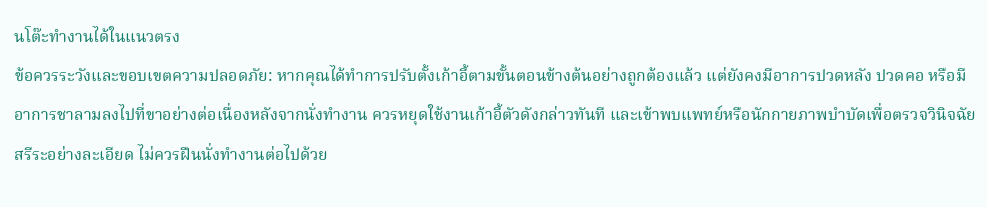นโต๊ะทำงานได้ในแนวตรง
ข้อควรระวังและขอบเขตความปลอดภัย: หากคุณได้ทำการปรับตั้งเก้าอี้ตามขั้นตอนข้างต้นอย่างถูกต้องแล้ว แต่ยังคงมีอาการปวดหลัง ปวดคอ หรือมีอาการชาลามลงไปที่ขาอย่างต่อเนื่องหลังจากนั่งทำงาน ควรหยุดใช้งานเก้าอี้ตัวดังกล่าวทันที และเข้าพบแพทย์หรือนักกายภาพบำบัดเพื่อตรวจวินิจฉัยสรีระอย่างละเอียด ไม่ควรฝืนนั่งทำงานต่อไปด้วย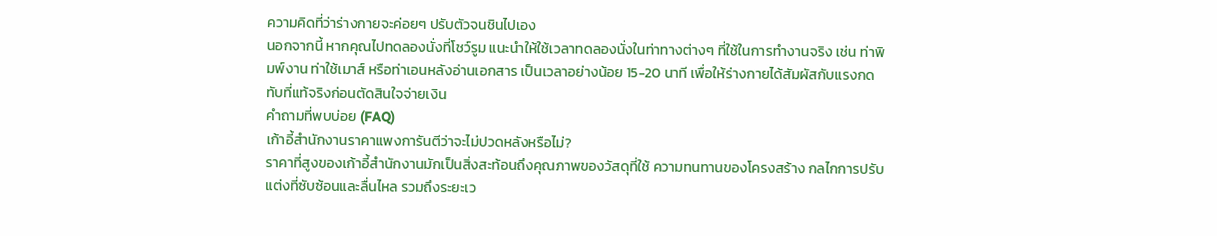ความคิดที่ว่าร่างกายจะค่อยๆ ปรับตัวจนชินไปเอง
นอกจากนี้ หากคุณไปทดลองนั่งที่โชว์รูม แนะนำให้ใช้เวลาทดลองนั่งในท่าทางต่างๆ ที่ใช้ในการทำงานจริง เช่น ท่าพิมพ์งาน ท่าใช้เมาส์ หรือท่าเอนหลังอ่านเอกสาร เป็นเวลาอย่างน้อย 15-20 นาที เพื่อให้ร่างกายได้สัมผัสกับแรงกดทับที่แท้จริงก่อนตัดสินใจจ่ายเงิน
คำถามที่พบบ่อย (FAQ)
เก้าอี้สำนักงานราคาแพงการันตีว่าจะไม่ปวดหลังหรือไม่?
ราคาที่สูงของเก้าอี้สำนักงานมักเป็นสิ่งสะท้อนถึงคุณภาพของวัสดุที่ใช้ ความทนทานของโครงสร้าง กลไกการปรับแต่งที่ซับซ้อนและลื่นไหล รวมถึงระยะเว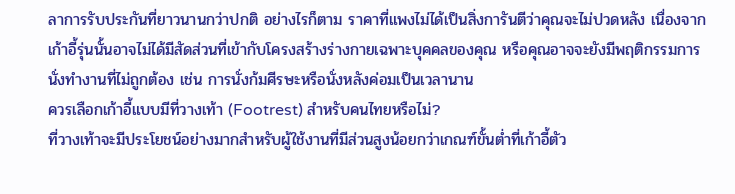ลาการรับประกันที่ยาวนานกว่าปกติ อย่างไรก็ตาม ราคาที่แพงไม่ได้เป็นสิ่งการันตีว่าคุณจะไม่ปวดหลัง เนื่องจากเก้าอี้รุ่นนั้นอาจไม่ได้มีสัดส่วนที่เข้ากับโครงสร้างร่างกายเฉพาะบุคคลของคุณ หรือคุณอาจจะยังมีพฤติกรรมการนั่งทำงานที่ไม่ถูกต้อง เช่น การนั่งก้มศีรษะหรือนั่งหลังค่อมเป็นเวลานาน
ควรเลือกเก้าอี้แบบมีที่วางเท้า (Footrest) สำหรับคนไทยหรือไม่?
ที่วางเท้าจะมีประโยชน์อย่างมากสำหรับผู้ใช้งานที่มีส่วนสูงน้อยกว่าเกณฑ์ขั้นต่ำที่เก้าอี้ตัว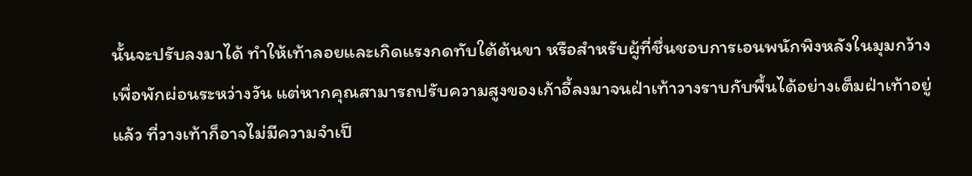นั้นจะปรับลงมาได้ ทำให้เท้าลอยและเกิดแรงกดทับใต้ต้นขา หรือสำหรับผู้ที่ชื่นชอบการเอนพนักพิงหลังในมุมกว้างเพื่อพักผ่อนระหว่างวัน แต่หากคุณสามารถปรับความสูงของเก้าอี้ลงมาจนฝ่าเท้าวางราบกับพื้นได้อย่างเต็มฝ่าเท้าอยู่แล้ว ที่วางเท้าก็อาจไม่มีความจำเป็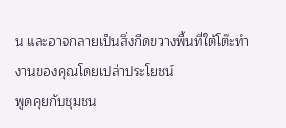น และอาจกลายเป็นสิ่งกีดขวางพื้นที่ใต้โต๊ะทำงานของคุณโดยเปล่าประโยชน์
พูดคุยกับชุมชน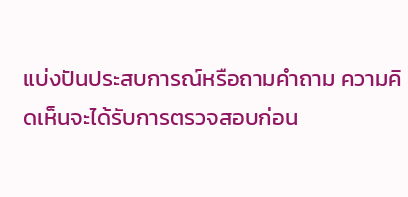แบ่งปันประสบการณ์หรือถามคำถาม ความคิดเห็นจะได้รับการตรวจสอบก่อน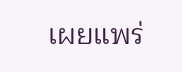เผยแพร่